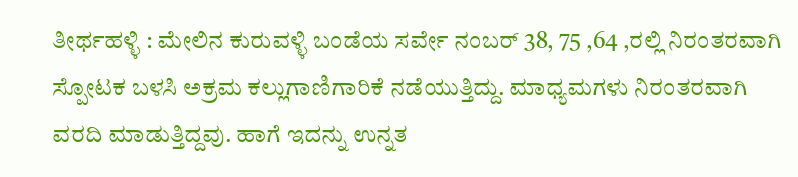ತೀರ್ಥಹಳ್ಳಿ : ಮೇಲಿನ ಕುರುವಳ್ಳಿ ಬಂಡೆಯ ಸರ್ವೇ ನಂಬರ್ 38, 75 ,64 ,ರಲ್ಲಿ ನಿರಂತರವಾಗಿ ಸ್ಪೋಟಕ ಬಳಸಿ ಅಕ್ರಮ ಕಲ್ಲುಗಾಣಿಗಾರಿಕೆ ನಡೆಯುತ್ತಿದ್ದು. ಮಾಧ್ಯಮಗಳು ನಿರಂತರವಾಗಿ ವರದಿ ಮಾಡುತ್ತಿದ್ದವು. ಹಾಗೆ ಇದನ್ನು ಉನ್ನತ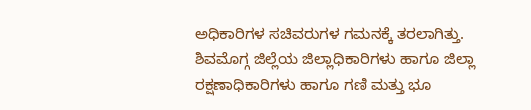ಅಧಿಕಾರಿಗಳ ಸಚಿವರುಗಳ ಗಮನಕ್ಕೆ ತರಲಾಗಿತ್ತು. ಶಿವಮೊಗ್ಗ ಜಿಲ್ಲೆಯ ಜಿಲ್ಲಾಧಿಕಾರಿಗಳು ಹಾಗೂ ಜಿಲ್ಲಾ ರಕ್ಷಣಾಧಿಕಾರಿಗಳು ಹಾಗೂ ಗಣಿ ಮತ್ತು ಭೂ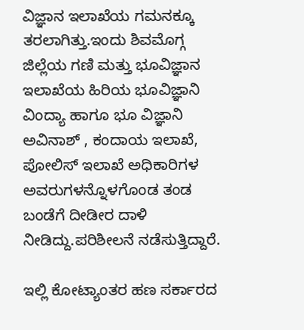ವಿಜ್ಞಾನ ಇಲಾಖೆಯ ಗಮನಕ್ಕೂ ತರಲಾಗಿತ್ತು.ಇಂದು ಶಿವಮೊಗ್ಗ ಜಿಲ್ಲೆಯ ಗಣಿ ಮತ್ತು ಭೂವಿಜ್ಞಾನ ಇಲಾಖೆಯ ಹಿರಿಯ ಭೂವಿಜ್ಞಾನಿ ವಿಂದ್ಯಾ ಹಾಗೂ ಭೂ ವಿಜ್ಞಾನಿ ಅವಿನಾಶ್ , ಕಂದಾಯ ಇಲಾಖೆ, ಪೋಲಿಸ್ ಇಲಾಖೆ ಅಧಿಕಾರಿಗಳ ಅವರುಗಳನ್ನೊಳಗೊಂಡ ತಂಡ ಬಂಡೆಗೆ ದೀಡೀರ ದಾಳಿ ನೀಡಿದ್ದು.ಪರಿಶೀಲನೆ ನಡೆಸುತ್ತಿದ್ದಾರೆ.

ಇಲ್ಲಿ ಕೋಟ್ಯಾಂತರ ಹಣ ಸರ್ಕಾರದ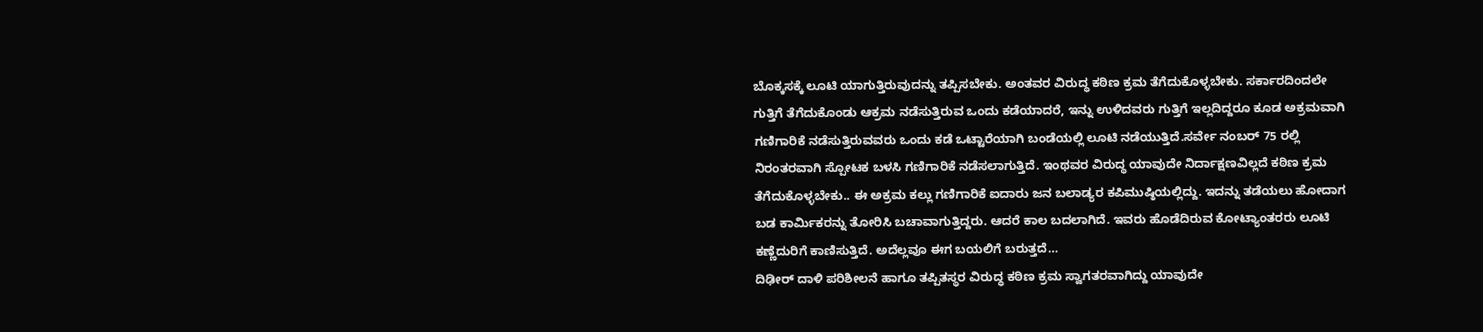ಬೊಕ್ಕಸಕ್ಕೆ ಲೂಟಿ ಯಾಗುತ್ತಿರುವುದನ್ನು ತಪ್ಪಿಸಬೇಕು. ಅಂತವರ ವಿರುದ್ಧ ಕಠಿಣ ಕ್ರಮ ತೆಗೆದುಕೊಳ್ಳಬೇಕು. ಸರ್ಕಾರದಿಂದಲೇ ಗುತ್ತಿಗೆ ತೆಗೆದುಕೊಂಡು ಆಕ್ರಮ ನಡೆಸುತ್ತಿರುವ ಒಂದು ಕಡೆಯಾದರೆ, ಇನ್ನು ಉಳಿದವರು ಗುತ್ತಿಗೆ ಇಲ್ಲದಿದ್ದರೂ ಕೂಡ ಅಕ್ರಮವಾಗಿ ಗಣಿಗಾರಿಕೆ ನಡೆಸುತ್ತಿರುವವರು ಒಂದು ಕಡೆ ಒಟ್ಟಾರೆಯಾಗಿ ಬಂಡೆಯಲ್ಲಿ ಲೂಟಿ ನಡೆಯುತ್ತಿದೆ.ಸರ್ವೇ ನಂಬರ್ 75 ರಲ್ಲಿ ನಿರಂತರವಾಗಿ ಸ್ಪೋಟಕ ಬಳಸಿ ಗಣಿಗಾರಿಕೆ ನಡೆಸಲಾಗುತ್ತಿದೆ. ಇಂಥವರ ವಿರುದ್ಧ ಯಾವುದೇ ನಿರ್ದಾಕ್ಷಣವಿಲ್ಲದೆ ಕಠಿಣ ಕ್ರಮ ತೆಗೆದುಕೊಳ್ಳಬೇಕು.. ಈ ಅಕ್ರಮ ಕಲ್ಲು ಗಣಿಗಾರಿಕೆ ಐದಾರು ಜನ ಬಲಾಡ್ಯರ ಕಪಿಮುಷ್ಠಿಯಲ್ಲಿದ್ದು. ಇದನ್ನು ತಡೆಯಲು ಹೋದಾಗ ಬಡ ಕಾರ್ಮಿಕರನ್ನು ತೋರಿಸಿ ಬಚಾವಾಗುತ್ತಿದ್ದರು. ಆದರೆ ಕಾಲ ಬದಲಾಗಿದೆ. ಇವರು ಹೊಡೆದಿರುವ ಕೋಟ್ಯಾಂತರರು ಲೂಟಿ ಕಣ್ಣೆದುರಿಗೆ ಕಾಣಿಸುತ್ತಿದೆ. ಅದೆಲ್ಲವೂ ಈಗ ಬಯಲಿಗೆ ಬರುತ್ತದೆ…
ದಿಢೀರ್ ದಾಳಿ ಪರಿಶೀಲನೆ ಹಾಗೂ ತಪ್ಪಿತಸ್ಥರ ವಿರುದ್ಧ ಕಠಿಣ ಕ್ರಮ ಸ್ವಾಗತರವಾಗಿದ್ದು ಯಾವುದೇ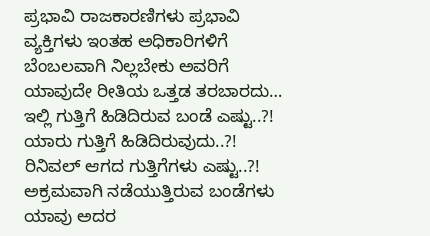ಪ್ರಭಾವಿ ರಾಜಕಾರಣಿಗಳು ಪ್ರಭಾವಿ ವ್ಯಕ್ತಿಗಳು ಇಂತಹ ಅಧಿಕಾರಿಗಳಿಗೆ ಬೆಂಬಲವಾಗಿ ನಿಲ್ಲಬೇಕು ಅವರಿಗೆ ಯಾವುದೇ ರೀತಿಯ ಒತ್ತಡ ತರಬಾರದು…
ಇಲ್ಲಿ ಗುತ್ತಿಗೆ ಹಿಡಿದಿರುವ ಬಂಡೆ ಎಷ್ಟು..?! ಯಾರು ಗುತ್ತಿಗೆ ಹಿಡಿದಿರುವುದು..?! ರಿನಿವಲ್ ಆಗದ ಗುತ್ತಿಗೆಗಳು ಎಷ್ಟು..?! ಅಕ್ರಮವಾಗಿ ನಡೆಯುತ್ತಿರುವ ಬಂಡೆಗಳು ಯಾವು ಅದರ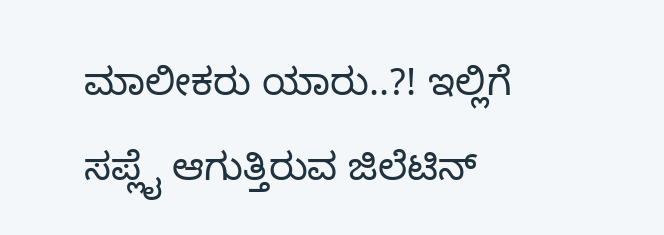ಮಾಲೀಕರು ಯಾರು..?! ಇಲ್ಲಿಗೆ ಸಪ್ಲೈ ಆಗುತ್ತಿರುವ ಜಿಲೆಟಿನ್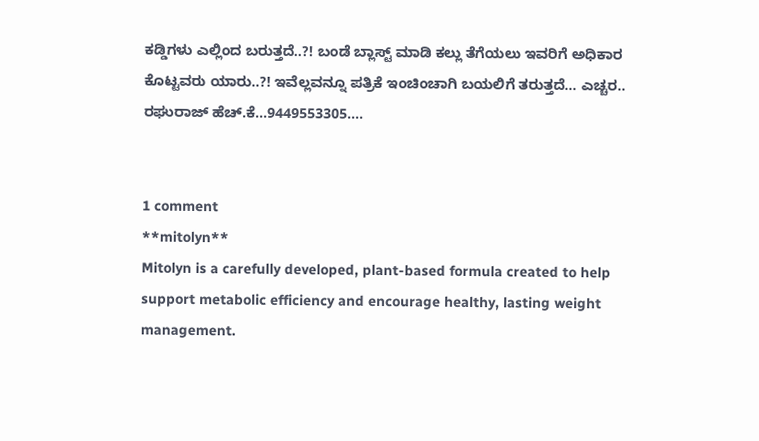ಕಡ್ಡಿಗಳು ಎಲ್ಲಿಂದ ಬರುತ್ತದೆ..?! ಬಂಡೆ ಬ್ಲಾಸ್ಟ್ ಮಾಡಿ ಕಲ್ಲು ತೆಗೆಯಲು ಇವರಿಗೆ ಅಧಿಕಾರ ಕೊಟ್ಟವರು ಯಾರು..?! ಇವೆಲ್ಲವನ್ನೂ ಪತ್ರಿಕೆ ಇಂಚಿಂಚಾಗಿ ಬಯಲಿಗೆ ತರುತ್ತದೆ… ಎಚ್ಚರ..
ರಘುರಾಜ್ ಹೆಚ್.ಕೆ…9449553305….


1 comment
**mitolyn**
Mitolyn is a carefully developed, plant-based formula created to help support metabolic efficiency and encourage healthy, lasting weight management.